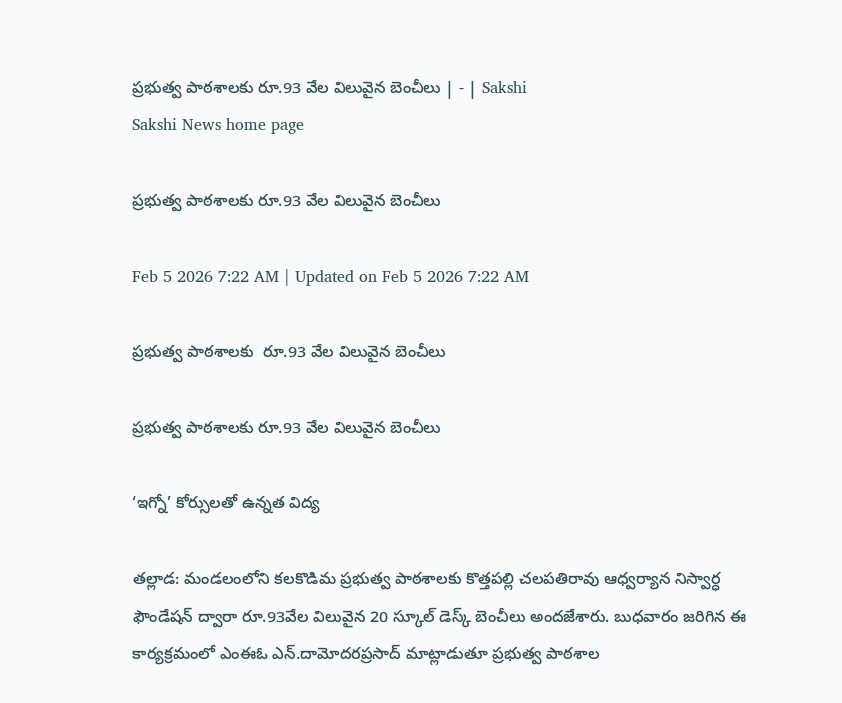ప్రభుత్వ పాఠశాలకు రూ.93 వేల విలువైన బెంచీలు | - | Sakshi
Sakshi News home page

ప్రభుత్వ పాఠశాలకు రూ.93 వేల విలువైన బెంచీలు

Feb 5 2026 7:22 AM | Updated on Feb 5 2026 7:22 AM

ప్రభుత్వ పాఠశాలకు  రూ.93 వేల విలువైన బెంచీలు

ప్రభుత్వ పాఠశాలకు రూ.93 వేల విలువైన బెంచీలు

‘ఇగ్నో’ కోర్సులతో ఉన్నత విద్య

తల్లాడ: మండలంలోని కలకొడిమ ప్రభుత్వ పాఠశాలకు కొత్తపల్లి చలపతిరావు ఆధ్వర్యాన నిస్వార్ధ ఫౌండేషన్‌ ద్వారా రూ.93వేల విలువైన 20 స్కూల్‌ డెస్క్‌ బెంచీలు అందజేశారు. బుధవారం జరిగిన ఈ కార్యక్రమంలో ఎంఈఓ ఎన్‌.దామోదరప్రసాద్‌ మాట్లాడుతూ ప్రభుత్వ పాఠశాల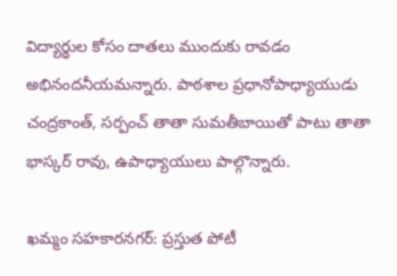విద్యార్థుల కోసం దాతలు ముందుకు రావడం అభినందనీయమన్నారు. పాఠశాల ప్రధానోపాధ్యాయుడు చంద్రకాంత్‌, సర్పంచ్‌ తాతా సుమతీబాయితో పాటు తాతా భాస్కర్‌ రావు, ఉపాధ్యాయులు పాల్గొన్నారు.

ఖమ్మం సహకారనగర్‌: ప్రస్తుత పోటీ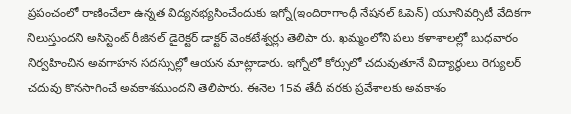ప్రపంచంలో రాణించేలా ఉన్నత విద్యనభ్యసించేందుకు ఇగ్నో(ఇందిరాగాంధీ నేషనల్‌ ఓపెన్‌) యూనివర్సిటీ వేదికగా నిలుస్తుందని అసిస్టెంట్‌ రీజినల్‌ డైరెక్టర్‌ డాక్టర్‌ వెంకటేశ్వర్లు తెలిపా రు. ఖమ్మంలోని పలు కళాశాలల్లో బుధవారం నిర్వహించిన అవగాహన సదస్సుల్లో ఆయన మాట్లాడారు. ఇగ్నోలో కోర్సులో చదువుతూనే విద్యార్థులు రెగ్యులర్‌ చదువు కొనసాగించే అవకాశముందని తెలిపారు. ఈనెల 15వ తేదీ వరకు ప్రవేశాలకు అవకాశం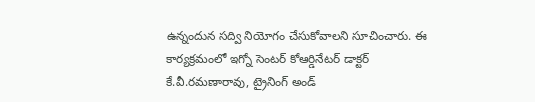ఉన్నందున సద్వి నియోగం చేసుకోవాలని సూచించారు. ఈ కార్యక్రమంలో ఇగ్నో సెంటర్‌ కోఆర్డినేటర్‌ డాక్టర్‌ కే.వీ.రమణారావు, ట్రైనింగ్‌ అండ్‌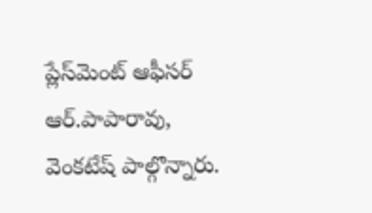ప్లేస్‌మెంట్‌ ఆఫీసర్‌ ఆర్‌.పాపారావు, వెంకటేష్‌ పాల్గొన్నారు.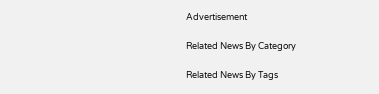Advertisement

Related News By Category

Related News By Tags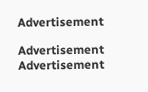Advertisement

Advertisement
Advertisement